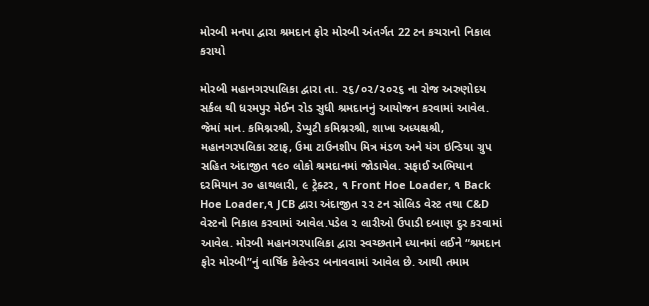મોરબી મનપા દ્વારા શ્રમદાન ફોર મોરબી અંતર્ગત 22 ટન કચરાનો નિકાલ કરાયો

મોરબી મહાનગરપાલિકા દ્વારા તા. ૨૬/૦૨/૨૦૨૬ ના રોજ અરુણોદય સર્કલ થી ધરમપુર મેઈન રોડ સુધી શ્રમદાનનું આયોજન કરવામાં આવેલ. જેમાં માન. કમિશ્નરશ્રી, ડેપ્યુટી કમિશ્નરશ્રી, શાખા અધ્યક્ષશ્રી, મહાનગરપલિકા સ્ટાફ, ઉમા ટાઉનશીપ મિત્ર મંડળ અને યંગ ઇન્ડિયા ગ્રુપ સહિત અંદાજીત ૧૯૦ લોકો શ્રમદાનમાં જોડાયેલ. સફાઈ અભિયાન દરમિયાન ૩૦ હાથલારી, ૯ ટ્રેક્ટર, ૧ Front Hoe Loader, ૧ Back Hoe Loader,૧ JCB દ્વારા અંદાજીત ૨૨ ટન સોલિડ વેસ્ટ તથા C&D વેસ્ટનો નિકાલ કરવામાં આવેલ.પડેલ ૨ લારીઓ ઉપાડી દબાણ દુર કરવામાં આવેલ. મોરબી મહાનગરપાલિકા દ્વારા સ્વચ્છતાને ધ્યાનમાં લઈને “શ્રમદાન ફોર મોરબી”નું વાર્ષિક કેલેન્ડર બનાવવામાં આવેલ છે. આથી તમામ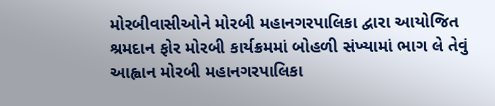મોરબીવાસીઓને મોરબી મહાનગરપાલિકા દ્વારા આયોજિત શ્રમદાન ફોર મોરબી કાર્યક્રમમાં બોહળી સંખ્યામાં ભાગ લે તેવું આહ્વાન મોરબી મહાનગરપાલિકા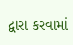દ્વારા કરવામાં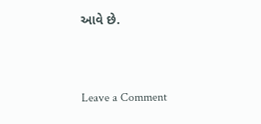આવે છે.


Leave a Comment